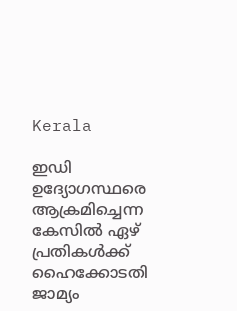Kerala

ഇഡി ഉദ്യോഗസ്ഥരെ ആക്രമിച്ചെന്ന കേസിൽ ഏഴ് പ്രതികൾക്ക് ഹൈക്കോടതി ജാമ്യം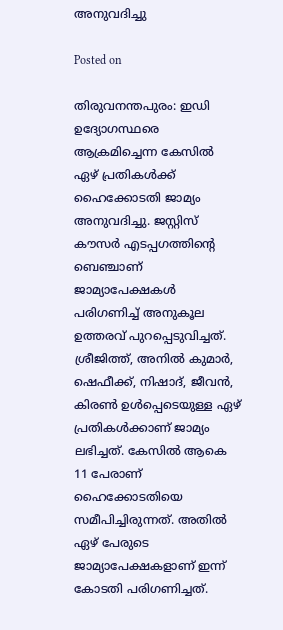അനുവദിച്ചു

Posted on

തിരുവനന്തപുരം: ഇഡി ഉദ്യോഗസ്ഥരെ ആക്രമിച്ചെന്ന കേസിൽ ഏഴ് പ്രതികൾക്ക് ഹൈക്കോടതി ജാമ്യം അനുവദിച്ചു. ജസ്റ്റിസ് കൗസർ എടപ്പഗത്തിന്റെ ബെഞ്ചാണ് ജാമ്യാപേക്ഷകൾ പരിഗണിച്ച് അനുകൂല ഉത്തരവ് പുറപ്പെടുവിച്ചത്. ശ്രീജിത്ത്, അനിൽ കുമാർ, ഷെഫീക്ക്, നിഷാദ്, ജീവൻ, കിരൺ ഉൾപ്പെടെയുള്ള ഏഴ് പ്രതികൾക്കാണ് ജാമ്യം ലഭിച്ചത്. കേസിൽ ആകെ 11 പേരാണ് ഹൈക്കോടതിയെ സമീപിച്ചിരുന്നത്. അതിൽ ഏഴ് പേരുടെ ജാമ്യാപേക്ഷകളാണ് ഇന്ന് കോടതി പരിഗണിച്ചത്.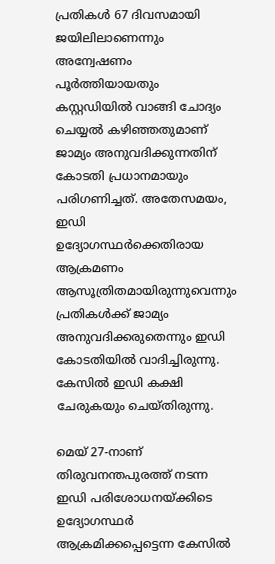പ്രതികൾ 67 ദിവസമായി ജയിലിലാണെന്നും അന്വേഷണം പൂർത്തിയായതും കസ്റ്റഡിയിൽ വാങ്ങി ചോദ്യം ചെയ്യൽ കഴിഞ്ഞതുമാണ് ജാമ്യം അനുവദിക്കുന്നതിന് കോടതി പ്രധാനമായും പരിഗണിച്ചത്. അതേസമയം, ഇഡി ഉദ്യോഗസ്ഥർക്കെതിരായ ആക്രമണം ആസൂത്രിതമായിരുന്നുവെന്നും പ്രതികൾക്ക് ജാമ്യം അനുവദിക്കരുതെന്നും ഇഡി കോടതിയിൽ വാദിച്ചിരുന്നു. കേസിൽ ഇഡി കക്ഷി ചേരുകയും ചെയ്തിരുന്നു.

മെയ് 27-നാണ് തിരുവനന്തപുരത്ത് നടന്ന ഇഡി പരിശോധനയ്ക്കിടെ ഉദ്യോഗസ്ഥർ ആക്രമിക്കപ്പെട്ടെന്ന കേസിൽ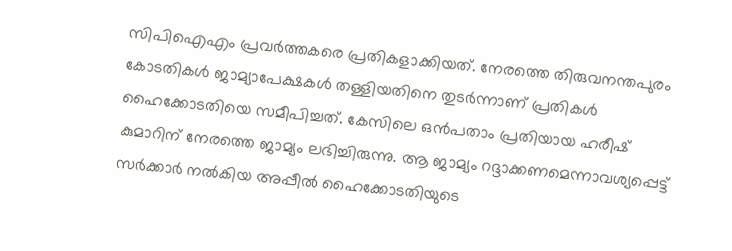സിപിഐഎം പ്രവർത്തകരെ പ്രതികളാക്കിയത്. നേരത്തെ തിരുവനന്തപുരം കോടതികൾ ജാമ്യാപേക്ഷകൾ തള്ളിയതിനെ തുടർന്നാണ് പ്രതികൾ ഹൈക്കോടതിയെ സമീപിച്ചത്. കേസിലെ ഒൻപതാം പ്രതിയായ ഹരീഷ് കുമാറിന് നേരത്തെ ജാമ്യം ലഭിച്ചിരുന്നു. ആ ജാമ്യം റദ്ദാക്കണമെന്നാവശ്യപ്പെട്ട് സർക്കാർ നൽകിയ അപ്പീൽ ഹൈക്കോടതിയുടെ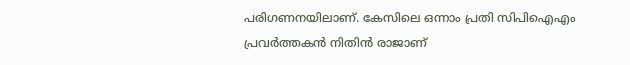പരിഗണനയിലാണ്. കേസിലെ ഒന്നാം പ്രതി സിപിഐഎം പ്രവർത്തകൻ നിതിൻ രാജാണ്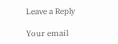Leave a Reply

Your email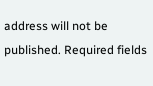address will not be published. Required fields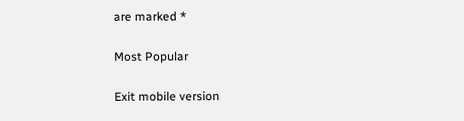are marked *

Most Popular

Exit mobile version